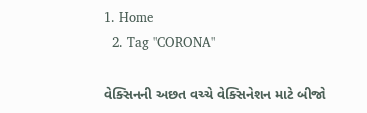1. Home
  2. Tag "CORONA"

વેક્સિનની અછત વચ્ચે વેક્સિનેશન માટે બીજો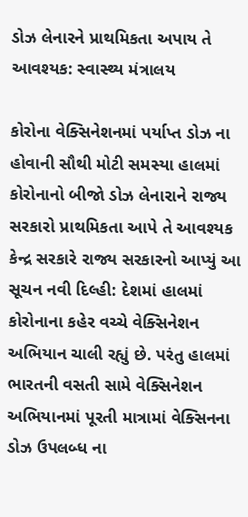ડોઝ લેનારને પ્રાથમિકતા અપાય તે આવશ્યક: સ્વાસ્થ્ય મંત્રાલય

કોરોના વેક્સિનેશનમાં પર્યાપ્ત ડોઝ ના હોવાની સૌથી મોટી સમસ્યા હાલમાં કોરોનાનો બીજો ડોઝ લેનારાને રાજ્ય સરકારો પ્રાથમિકતા આપે તે આવશ્યક કેન્દ્ર સરકારે રાજ્ય સરકારનો આપ્યું આ સૂચન નવી દિલ્હી: દેશમાં હાલમાં કોરોનાના કહેર વચ્ચે વેક્સિનેશન અભિયાન ચાલી રહ્યું છે. પરંતુ હાલમાં ભારતની વસતી સામે વેક્સિનેશન અભિયાનમાં પૂરતી માત્રામાં વેક્સિનના ડોઝ ઉપલબ્ધ ના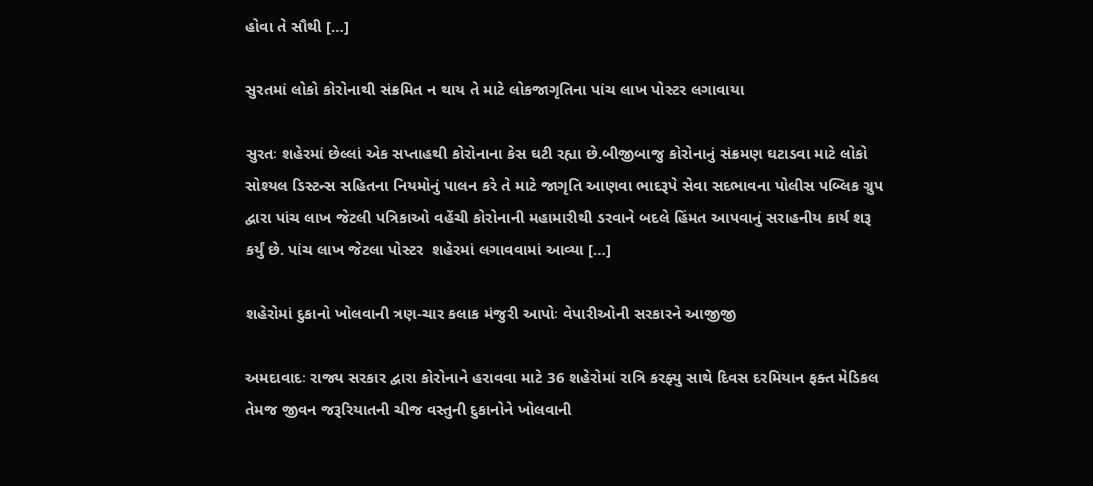હોવા તે સૌથી […]

સુરતમાં લોકો કોરોનાથી સંક્રમિત ન થાય તે માટે લોકજાગૃતિના પાંચ લાખ પોસ્ટર લગાવાયા

સુરતઃ શહેરમાં છેલ્લાં એક સપ્તાહથી કોરોનાના કેસ ઘટી રહ્યા છે.બીજીબાજુ કોરોનાનું સંક્રમણ ઘટાડવા માટે લોકો સોશ્યલ ડિસ્ટન્સ સહિતના નિયમોનું પાલન કરે તે માટે જાગૃતિ આણવા ભાદરૂપે સેવા સદભાવના પોલીસ પબ્લિક ગ્રુપ દ્વારા પાંચ લાખ જેટલી પત્રિકાઓ વહેંચી કોરોનાની મહામારીથી ડરવાને બદલે હિંમત આપવાનું સરાહનીય કાર્ય શરૂ કર્યું છે. પાંચ લાખ જેટલા પોસ્ટર  શહેરમાં લગાવવામાં આવ્યા […]

શહેરોમાં દુકાનો ખોલવાની ત્રણ-ચાર કલાક મંજુરી આપોઃ વેપારીઓની સરકારને આજીજી

અમદાવાદઃ રાજ્ય સરકાર દ્વારા કોરોનાને હરાવવા માટે 36 શહેરોમાં રાત્રિ કરફ્યુ સાથે દિવસ દરમિયાન ફક્ત મેડિકલ તેમજ જીવન જરૂરિયાતની ચીજ વસ્તુની દુકાનોને ખોલવાની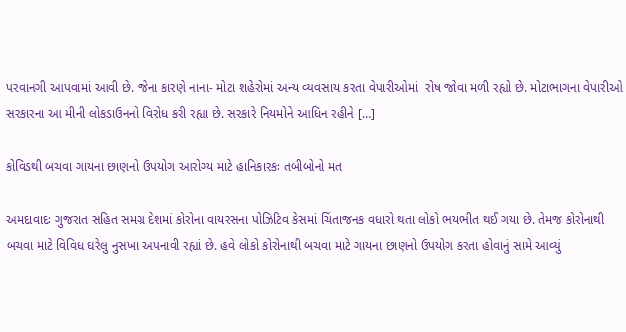પરવાનગી આપવામાં આવી છે. જેના કારણે નાના- મોટા શહેરોમાં અન્ય વ્યવસાય કરતા વેપારીઓમાં  રોષ જોવા મળી રહ્યો છે. મોટાભાગના વેપારીઓ સરકારના આ મીની લોકડાઉનનો વિરોધ કરી રહ્યા છે. સરકારે નિયમોને આધિન રહીને […]

કોવિડથી બચવા ગાયના છાણનો ઉપયોગ આરોગ્ય માટે હાનિકારકઃ તબીબોનો મત

અમદાવાદઃ ગુજરાત સહિત સમગ્ર દેશમાં કોરોના વાયરસના પોઝિટિવ કેસમાં ચિંતાજનક વધારો થતા લોકો ભયભીત થઈ ગયા છે. તેમજ કોરોનાથી બચવા માટે વિવિધ ઘરેલુ નુસખા અપનાવી રહ્યાં છે. હવે લોકો કોરોનાથી બચવા માટે ગાયના છાણનો ઉપયોગ કરતા હોવાનું સામે આવ્યું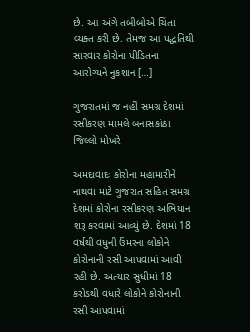છે. આ અંગે તબીબોએ ચિંતા વ્યક્ત કરી છે. તેમજ આ પદ્ધતિથી સારવાર કોરોના પીડિતના આરોગ્યને નુકશાન […]

ગુજરાતમાં જ નહીં સમગ્ર દેશમાં રસીકરણ મામલે બનાસકાંઠા જિલ્લો મોખરે

અમદાવાદઃ કોરોના મહામારીને નાથવા માટે ગુજરાત સહિત સમગ્ર દેશમાં કોરોના રસીકરણ અભિયાન શરૂ કરવામાં આવ્યું છે. દેશમાં 18 વર્ષથી વધુની ઉંમરના લોકોને કોરોનાની રસી આપવામાં આવી રહી છે. અત્યાર સુધીમાં 18 કરોડથી વધારે લોકોને કોરોનાની રસી આપવામાં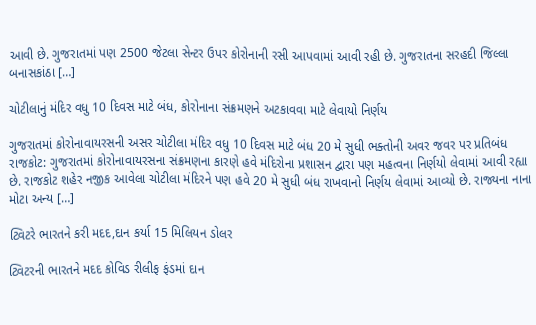આવી છે. ગુજરાતમાં પણ 2500 જેટલા સેન્ટર ઉપર કોરોનાની રસી આપવામાં આવી રહી છે. ગુજરાતના સરહદી જિલ્લા બનાસકાંઠા […]

ચોટીલાનું મંદિર વધુ 10 દિવસ માટે બંધ, કોરોનાના સંક્રમણને અટકાવવા માટે લેવાયો નિર્ણય

ગુજરાતમાં કોરોનાવાયરસની અસર ચોટીલા મંદિર વધુ 10 દિવસ માટે બંધ 20 મે સુધી ભક્તોની અવર જવર પર પ્રતિબંધ રાજકોટ: ગુજરાતમાં કોરોનાવાયરસના સંક્રમણના કારણે હવે મંદિરોના પ્રશાસન દ્વારા પણ મહત્વના નિર્ણયો લેવામાં આવી રહ્યા છે. રાજકોટ શહેર નજીક આવેલા ચોટીલા મંદિરને પણ હવે 20 મે સુધી બંધ રાખવાનો નિર્ણય લેવામાં આવ્યો છે. રાજ્યના નાના મોટા અન્ય […]

ટ્વિટરે ભારતને કરી મદદ,દાન કર્યા 15 મિલિયન ડોલર

ટ્વિટરની ભારતને મદદ કોવિડ રીલીફ ફંડમાં દાન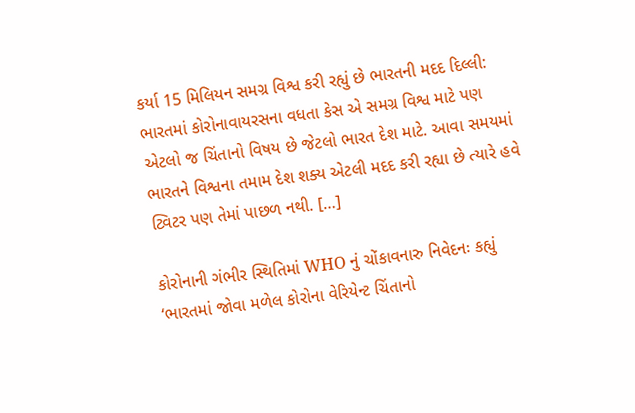કર્યા 15 મિલિયન સમગ્ર વિશ્વ કરી રહ્યું છે ભારતની મદદ દિલ્લી: ભારતમાં કોરોનાવાયરસના વધતા કેસ એ સમગ્ર વિશ્વ માટે પણ એટલો જ ચિંતાનો વિષય છે જેટલો ભારત દેશ માટે. આવા સમયમાં ભારતને વિશ્વના તમામ દેશ શક્ય એટલી મદદ કરી રહ્યા છે ત્યારે હવે ટ્વિટર પણ તેમાં પાછળ નથી. […]

કોરોનાની ગંભીર સ્થિતિમાં WHO નું ચોંકાવનારુ નિવેદનઃ કહ્યું ‘ભારતમાં જોવા મળેલ કોરોના વેરિયેન્ટ ચિંતાનો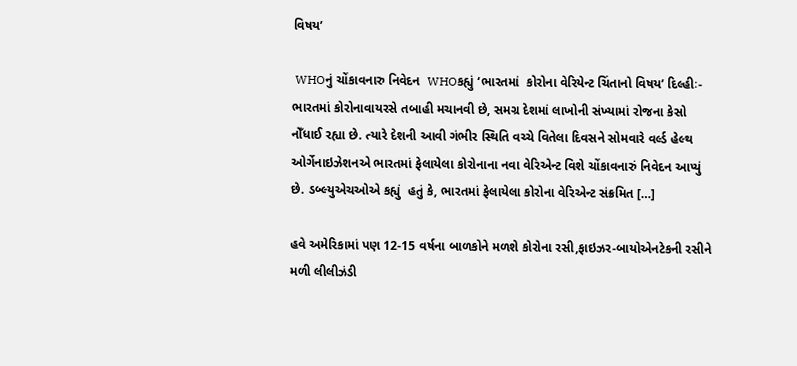વિષય’

 WHOનું ચોંકાવનારુ નિવેદન  WHOકહ્યું ‘ભારતમાં  કોરોના વેરિયેન્ટ ચિંતાનો વિષય’ દિલ્હીઃ- ભારતમાં કોરોનાવાયરસે તબાહી મચાનવી છે, સમગ્ર દેશમાં લાખોની સંખ્યામાં રોજના કેસો નોઁધાઈ રહ્યા છે. ત્યારે દેશની આવી ગંભીર સ્થિતિ વચ્ચે વિતેલા દિવસને સોમવારે વર્લ્ડ હેલ્થ ઓર્ગેનાઇઝેશનએ ભારતમાં ફેલાયેલા કોરોનાના નવા વેરિએન્ટ વિશે ચોંકાવનારું નિવેદન આપ્યું છે. ડબ્લ્યુએચઓએ કહ્યું  હતું કે, ભારતમાં ફેલાયેલા કોરોના વેરિએન્ટ સંક્રમિત […]

હવે અમેરિકામાં પણ 12-15 વર્ષના બાળકોને મળશે કોરોના રસી,ફાઇઝર-બાયોએનટેકની રસીને મળી લીલીઝંડી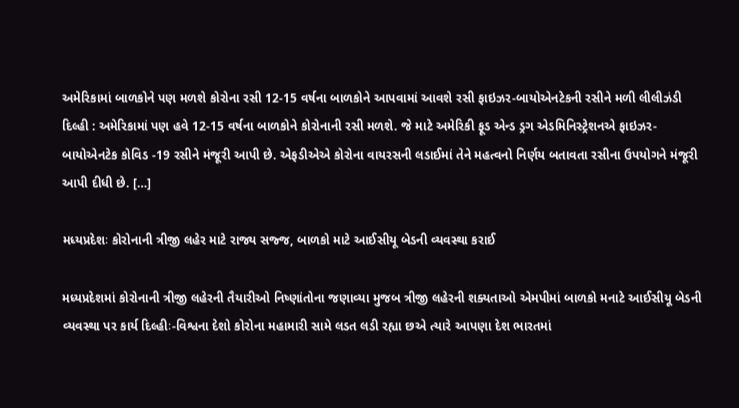અમેરિકામાં બાળકોને પણ મળશે કોરોના રસી 12-15 વર્ષના બાળકોને આપવામાં આવશે રસી ફાઇઝર-બાયોએનટેકની રસીને મળી લીલીઝંડી  દિલ્હી : અમેરિકામાં પણ હવે 12-15 વર્ષના બાળકોને કોરોનાની રસી મળશે. જે માટે અમેરિકી ફૂડ એન્ડ ડ્રગ એડમિનિસ્ટ્રેશનએ ફાઇઝર-બાયોએનટેક કોવિડ -19 રસીને મંજૂરી આપી છે. એફડીએએ કોરોના વાયરસની લડાઈમાં તેને મહત્વનો નિર્ણય બતાવતા રસીના ઉપયોગને મંજૂરી આપી દીધી છે. […]

મધ્યપ્રદેશઃ કોરોનાની ત્રીજી લહેર માટે રાજ્ય સજ્જ, બાળકો માટે આઈસીયૂ બેડની વ્યવસ્થા કરાઈ

મધ્યપ્રદેશમાં કોરોનાની ત્રીજી લહેરની તૈયારીઓ નિષ્ણાંતોના જણાવ્યા મુજબ ત્રીજી લહેરની શક્યતાઓ એમપીમાં બાળકો મનાટે આઈસીયૂ બેડની વ્યવસ્થા પર કાર્ય દિલ્હીઃ-વિશ્વના દેશો કોરોના મહામારી સામે લડત લડી રહ્યા છએ ત્યારે આપણા દેશ ભારતમાં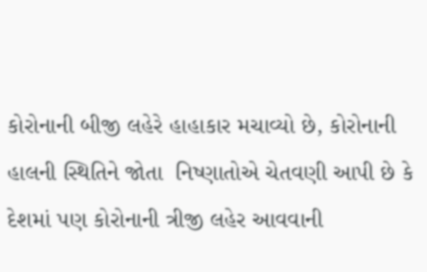કોરોનાની બીજી લહેરે હાહાકાર મચાવ્યો છે, કોરોનાની હાલની સ્થિતિને જોતા  નિષ્ણાતોએ ચેતવણી આપી છે કે દેશમાં પણ કોરોનાની ત્રીજી લહેર આવવાની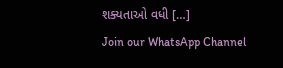શક્યતાઓ વધી […]
Join our WhatsApp Channel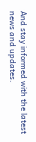And stay informed with the latest news and updates.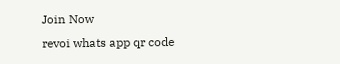Join Now
revoi whats app qr code